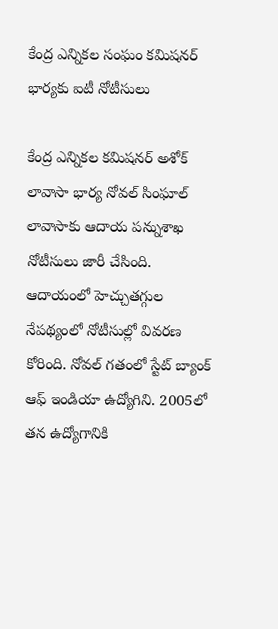కేంద్ర ఎన్నికల సంఘం కమిషనర్ భార్యకు ఐటీ నోటీసులు

కేంద్ర ఎన్నికల కమిషనర్ అశోక్ లావాసా భార్య నోవల్ సింఘాల్ లావాసాకు ఆదాయ పన్నుశాఖ నోటీసులు జారీ చేసింది. ఆదాయంలో హెచ్చుతగ్గుల నేపథ్యంలో నోటీసుల్లో వివరణ కోరింది. నోవల్ గతంలో స్టేట్ బ్యాంక్ ఆఫ్ ఇండియా ఉద్యోగిని. 2005లో తన ఉద్యోగానికి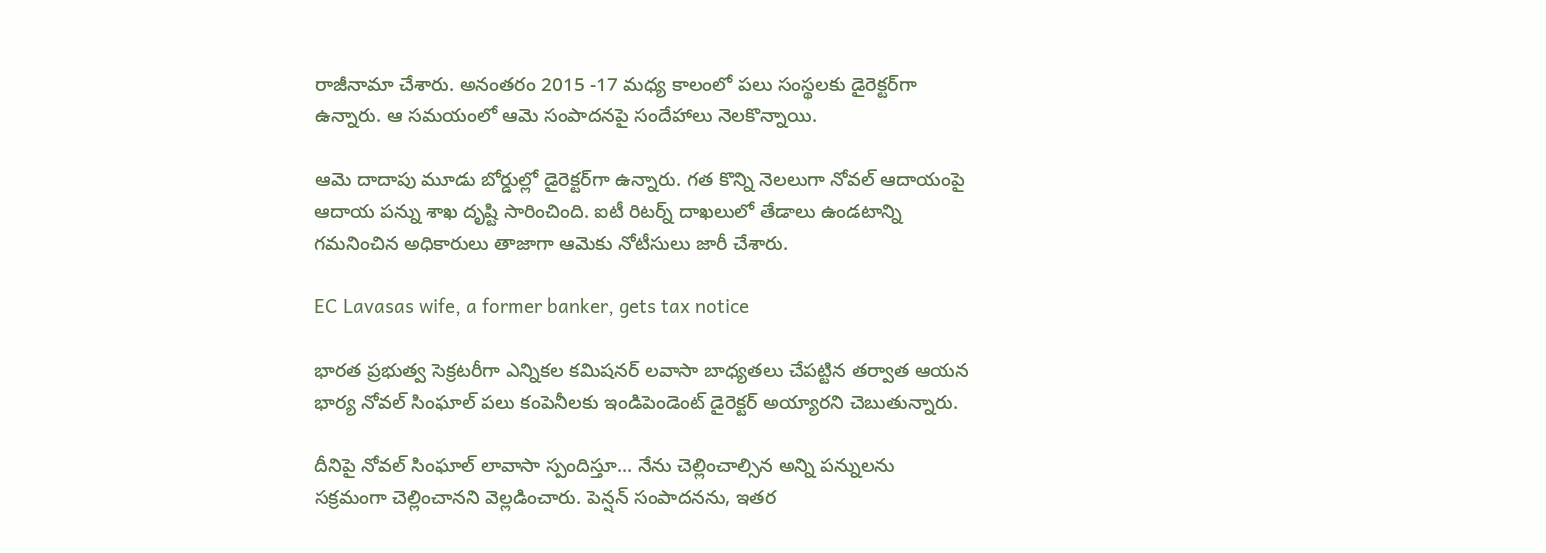రాజీనామా చేశారు. అనంతరం 2015 -17 మధ్య కాలంలో పలు సంస్థలకు డైరెక్టర్‌గా ఉన్నారు. ఆ సమయంలో ఆమె సంపాదనపై సందేహాలు నెలకొన్నాయి.

ఆమె దాదాపు మూడు బోర్డుల్లో డైరెక్టర్‌గా ఉన్నారు. గత కొన్ని నెలలుగా నోవల్ ఆదాయంపై ఆదాయ పన్ను శాఖ దృష్టి సారించింది. ఐటీ రిటర్న్ దాఖలులో తేడాలు ఉండటాన్ని గమనించిన అధికారులు తాజాగా ఆమెకు నోటీసులు జారీ చేశారు.

EC Lavasas wife, a former banker, gets tax notice

భారత ప్రభుత్వ సెక్రటరీగా ఎన్నికల కమిషనర్ లవాసా బాధ్యతలు చేపట్టిన తర్వాత ఆయన భార్య నోవల్ సింఘాల్ పలు కంపెనీలకు ఇండిపెండెంట్ డైరెక్టర్ అయ్యారని చెబుతున్నారు.

దీనిపై నోవల్ సింఘాల్ లావాసా స్పందిస్తూ... నేను చెల్లించాల్సిన అన్ని పన్నులను సక్రమంగా చెల్లించానని వెల్లడించారు. పెన్షన్ సంపాదనను, ఇతర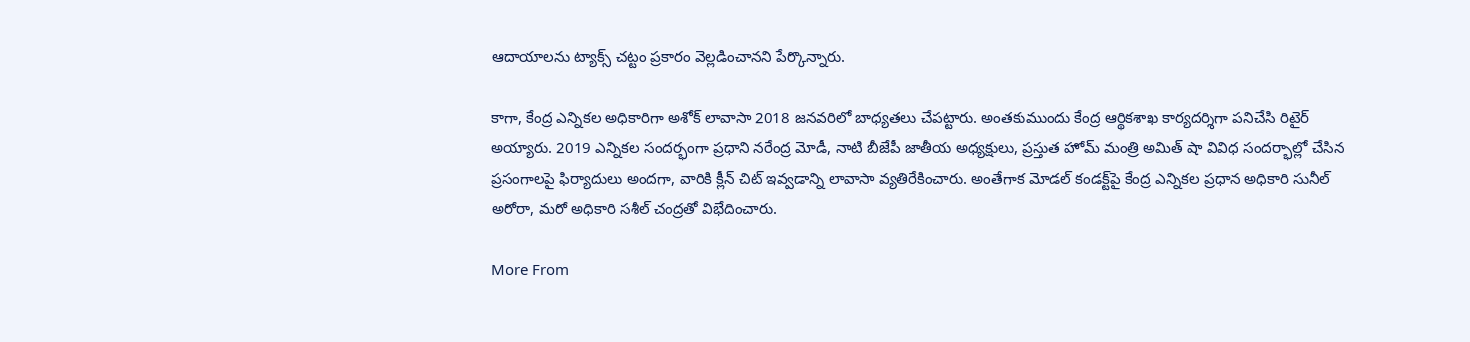ఆదాయాలను ట్యాక్స్ చట్టం ప్రకారం వెల్లడించానని పేర్కొన్నారు.

కాగా, కేంద్ర ఎన్నికల అధికారిగా అశోక్ లావాసా 2018 జనవరిలో బాధ్యతలు చేపట్టారు. అంతకుముందు కేంద్ర ఆర్థికశాఖ కార్యదర్శిగా పనిచేసి రిటైర్ అయ్యారు. 2019 ఎన్నికల సందర్భంగా ప్రధాని నరేంద్ర మోడీ, నాటి బీజేపీ జాతీయ అధ్యక్షులు, ప్రస్తుత హోమ్ మంత్రి అమిత్ షా వివిధ సందర్భాల్లో చేసిన ప్రసంగాలపై ఫిర్యాదులు అందగా, వారికి క్లీన్ చిట్ ఇవ్వడాన్ని లావాసా వ్యతిరేకించారు. అంతేగాక మోడల్ కండక్ట్‌పై కేంద్ర ఎన్నికల ప్రధాన అధికారి సునీల్ అరోరా, మరో అధికారి సశీల్ చంద్రతో విభేదించారు.

More From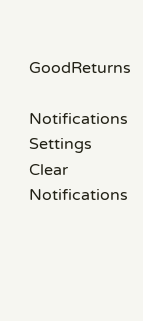GoodReturns

Notifications
Settings
Clear Notifications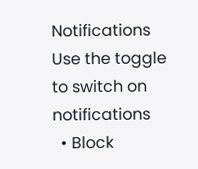Notifications
Use the toggle to switch on notifications
  • Block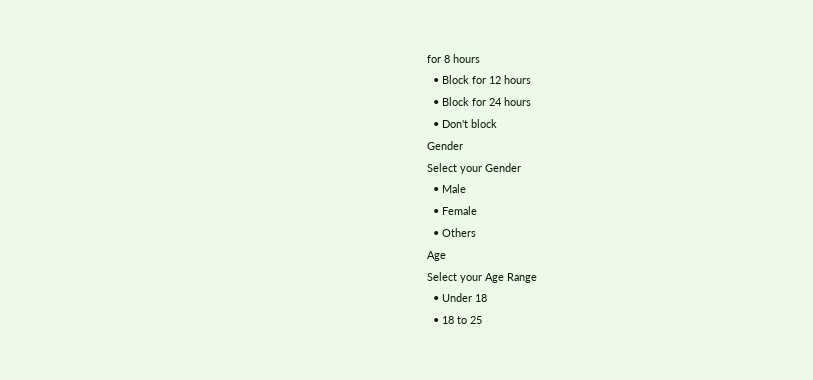for 8 hours
  • Block for 12 hours
  • Block for 24 hours
  • Don't block
Gender
Select your Gender
  • Male
  • Female
  • Others
Age
Select your Age Range
  • Under 18
  • 18 to 25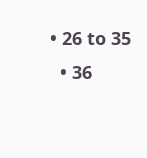• 26 to 35
  • 36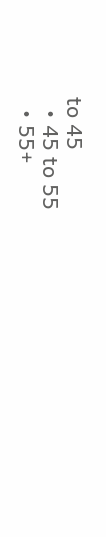to 45
  • 45 to 55
  • 55+